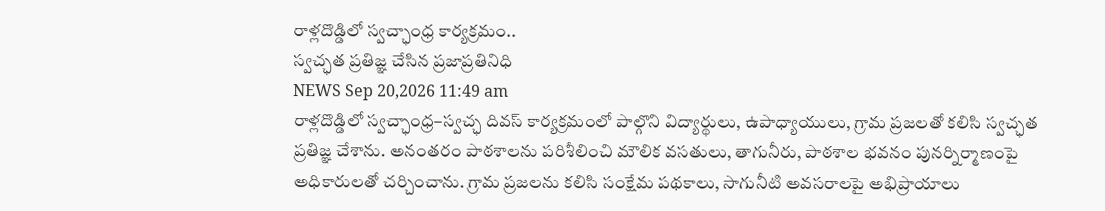రాళ్లదొడ్డిలో స్వచ్ఛాంధ్ర కార్యక్రమం..
స్వచ్ఛత ప్రతిజ్ఞ చేసిన ప్రజాప్రతినిధి
NEWS Sep 20,2026 11:49 am
రాళ్లదొడ్డిలో స్వచ్ఛాంధ్ర–స్వచ్ఛ దివస్ కార్యక్రమంలో పాల్గొని విద్యార్థులు, ఉపాధ్యాయులు, గ్రామ ప్రజలతో కలిసి స్వచ్ఛత ప్రతిజ్ఞ చేశాను. అనంతరం పాఠశాలను పరిశీలించి మౌలిక వసతులు, తాగునీరు, పాఠశాల భవనం పునర్నిర్మాణంపై అధికారులతో చర్చించాను. గ్రామ ప్రజలను కలిసి సంక్షేమ పథకాలు, సాగునీటి అవసరాలపై అభిప్రాయాలు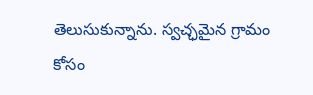తెలుసుకున్నాను. స్వచ్ఛమైన గ్రామం కోసం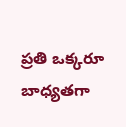ప్రతి ఒక్కరూ బాధ్యతగా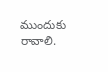ముందుకు రావాలి.